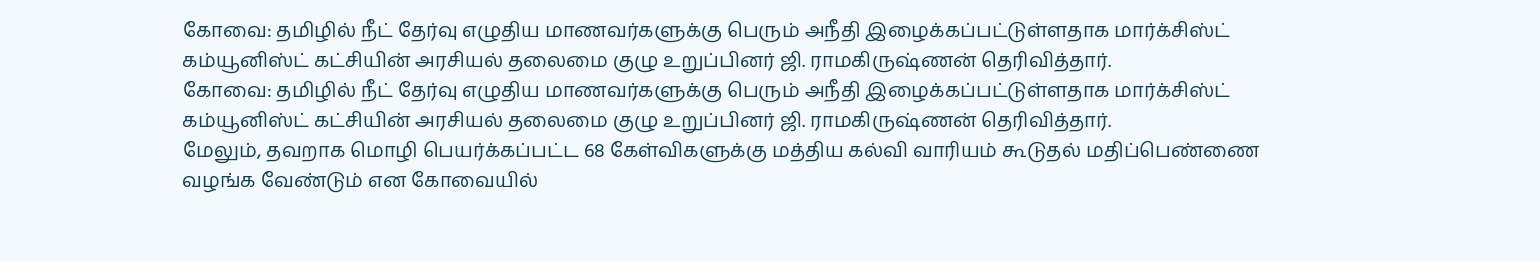கோவை: தமிழில் நீட் தேர்வு எழுதிய மாணவர்களுக்கு பெரும் அநீதி இழைக்கப்பட்டுள்ளதாக மார்க்சிஸ்ட் கம்யூனிஸ்ட் கட்சியின் அரசியல் தலைமை குழு உறுப்பினர் ஜி. ராமகிருஷ்ணன் தெரிவித்தார்.
கோவை: தமிழில் நீட் தேர்வு எழுதிய மாணவர்களுக்கு பெரும் அநீதி இழைக்கப்பட்டுள்ளதாக மார்க்சிஸ்ட் கம்யூனிஸ்ட் கட்சியின் அரசியல் தலைமை குழு உறுப்பினர் ஜி. ராமகிருஷ்ணன் தெரிவித்தார்.
மேலும், தவறாக மொழி பெயர்க்கப்பட்ட 68 கேள்விகளுக்கு மத்திய கல்வி வாரியம் கூடுதல் மதிப்பெண்ணை வழங்க வேண்டும் என கோவையில்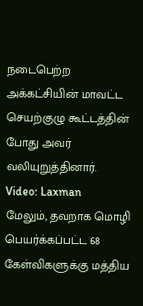நடைபெற்ற அக்கட்சியின் மாவட்ட செயற்குழு கூட்டத்தின் போது அவர் வலியுறுத்தினார்.
Video: Laxman
மேலும், தவறாக மொழி பெயர்க்கப்பட்ட 68 கேள்விகளுக்கு மத்திய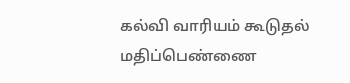கல்வி வாரியம் கூடுதல் மதிப்பெண்ணை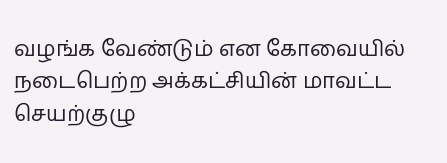வழங்க வேண்டும் என கோவையில் நடைபெற்ற அக்கட்சியின் மாவட்ட செயற்குழு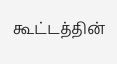கூட்டத்தின்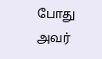போது அவர்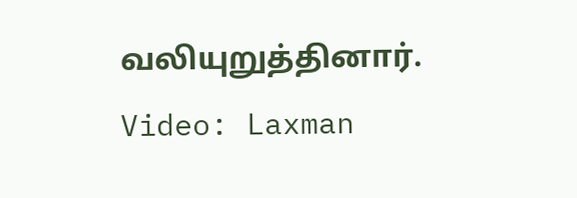வலியுறுத்தினார்.
Video: Laxman